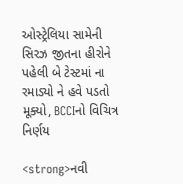ઓસ્ટ્રેલિયા સામેની સિરઝ જીતના હીરોને પહેલી બે ટેસ્ટમાં ના રમાડ્યો ને હવે પડતો મૂક્યો, BCCIનો વિચિત્ર નિર્ણય

<strong>નવી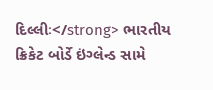દિલ્લીઃ</strong> ભારતીય ક્રિકેટ બોર્ડે ઇંગ્લેન્ડ સામે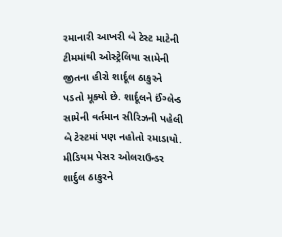રમાનારી આખરી બે ટેસ્ટ માટેની ટીમમાંથી ઓસ્ટ્રેલિયા સામેની જીતના હીરો શાર્દૂલ ઠાકુરને પડતો મૂક્યો છે. શાર્દૂલને ઈંગ્લેન્ડ સામેની વર્તમાન સીરિઝની પહેલી બે ટેસ્ટમાં પણ નહોતો રમાડાયો. મીડિયમ પેસર ઓલરાઉન્ડર શાર્દુલ ઠાકુરને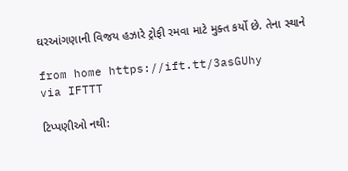ઘરઆંગણાની વિજય હઝારે ટ્રોફી રમવા માટે મુક્ત કર્યો છે. તેના સ્થાને

from home https://ift.tt/3asGUhy
via IFTTT

ટિપ્પણીઓ નથી: